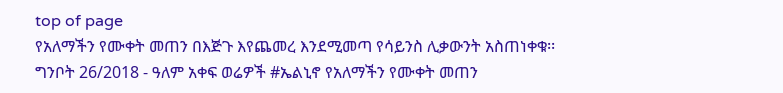top of page
የአለማችን የሙቀት መጠን በእጅጉ እየጨመረ እንደሚመጣ የሳይንስ ሊቃውንት አስጠነቀቁ፡፡
ግንቦት 26/2018 - ዓለም አቀፍ ወሬዎች #ኤልኒኖ የአለማችን የሙቀት መጠን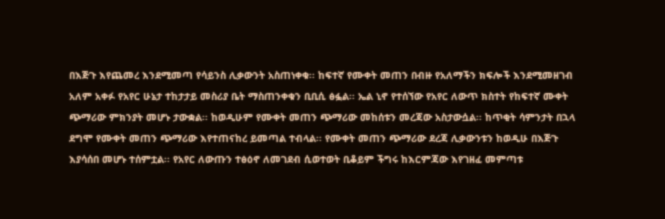በእጅጉ እየጨመረ እንደሚመጣ የሳይንስ ሊቃውንት አስጠነቀቁ፡፡ ከፍተኛ የሙቀት መጠን በብዙ የአለማችን ክፍሎች እንደሚመዘገብ አለም አቀፉ የአየር ሁኔታ ተከታታይ መስሪያ ቤት ማስጠንቀቁን ቢቢሲ ፅፏል፡፡ ኤል ኒኖ የተሰኘው የአየር ለውጥ ክስተት የከፍተኛ ሙቀት ጭማሪው ምክንያት መሆኑ ታውቋል፡፡ ከወዲሁም የሙቀት መጠን ጭማሪው መከሰቱን መረጃው አስታውሷል፡፡ ከጥቂት ሳምንታት በኋላ ደግሞ የሙቀት መጠን ጭማሪው እየተጠናከረ ይመጣል ተብላል፡፡ የሙቀት መጠን ጭማሪው ደረጃ ሊቃውንቱን ከወዲሁ በእጅጉ እያሳሰበ መሆኑ ተሰምቷል፡፡ የአየር ለውጡን ተፅዕኖ ለመገደብ ሲወተወት ቢቆይም ችግሩ ከእርምጃው እየገዘፈ መምጣቱ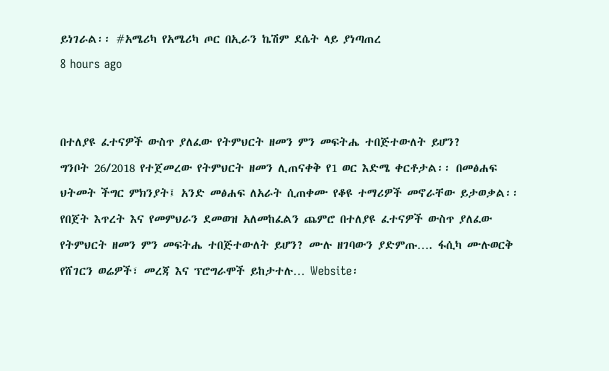ይነገራል፡፡ #አሜሪካ የአሜሪካ ጦር በኢራን ኬሽም ደሴት ላይ ያነጣጠረ
8 hours ago


በተለያዩ ፈተናዎች ውስጥ ያለፈው የትምህርት ዘመን ምን መፍትሔ ተበጅተውለት ይሆን?
ግንቦት 26/2018 የተጀመረው የትምህርት ዘመን ሊጠናቀቅ የ1 ወር እድሜ ቀርቶታል፡፡ በመፅሐፍ ህትመት ችግር ምክንያት፤ አንድ መፅሐፍ ለአራት ሲጠቀሙ የቆዩ ተማሪዎች መኖራቸው ይታወቃል፡፡ የበጀት እጥረት እና የመምህራን ደመወዝ አለመከፈልን ጨምሮ በተለያዩ ፈተናዎች ውስጥ ያለፈው የትምህርት ዘመን ምን መፍትሔ ተበጅተውለት ይሆን? ሙሉ ዘገባውን ያድምጡ…. ፋሲካ ሙሉወርቅ የሸገርን ወሬዎች፣ መረጃ እና ፕሮግራሞች ይከታተሉ… Website፡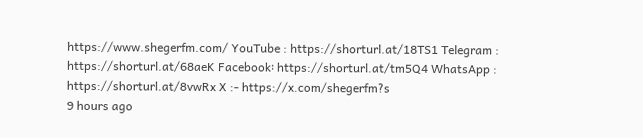https://www.shegerfm.com/ YouTube : https://shorturl.at/18TS1 Telegram : https://shorturl.at/68aeK Facebook፡ https://shorturl.at/tm5Q4 WhatsApp : https://shorturl.at/8vwRx X :- https://x.com/shegerfm?s
9 hours ago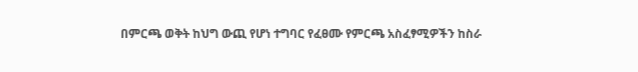በምርጫ ወቅት ከህግ ውጪ የሆነ ተግባር የፈፀሙ የምርጫ አስፈፃሚዎችን ከስራ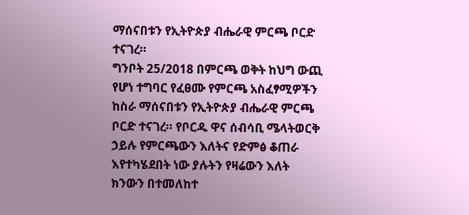ማሰናበቱን የኢትዮጵያ ብሔራዊ ምርጫ ቦርድ ተናገረ።
ግንቦት 25/2018 በምርጫ ወቅት ከህግ ውጪ የሆነ ተግባር የፈፀሙ የምርጫ አስፈፃሚዎችን ከስራ ማሰናበቱን የኢትዮጵያ ብሔራዊ ምርጫ ቦርድ ተናገረ። የቦርዱ ዋና ሰብሳቢ ሜላትወርቅ ኃይሉ የምርጫውን እለትና የድምፅ ቆጠራ እየተካሄደበት ነው ያሉትን የዛሬውን እለት ክንውን በተመለከተ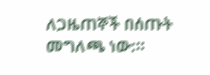ለጋዜጠኞች በሰጡት መግለጫ ነው:።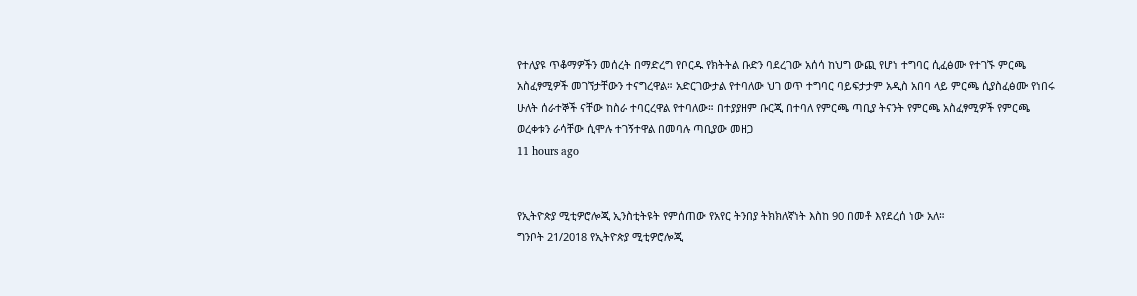የተለያዩ ጥቆማዎችን መሰረት በማድረግ የቦርዱ የክትትል ቡድን ባደረገው አሰሳ ከህግ ውጪ የሆነ ተግባር ሲፈፅሙ የተገኙ ምርጫ አስፈፃሚዎች መገኘታቸውን ተናግረዋል። አድርገውታል የተባለው ህገ ወጥ ተግባር ባይፍታታም አዲስ አበባ ላይ ምርጫ ሲያስፈፅሙ የነበሩ ሁለት ሰራተኞች ናቸው ከስራ ተባርረዋል የተባለው። በተያያዘም ቡርጂ በተባለ የምርጫ ጣቢያ ትናንት የምርጫ አስፈፃሚዎች የምርጫ ወረቀቱን ራሳቸው ሲሞሉ ተገኝተዋል በመባሉ ጣቢያው መዘጋ
11 hours ago


የኢትዮጵያ ሚቲዎሮሎጂ ኢንስቲትዩት የምሰጠው የአየር ትንበያ ትክክለኛነት እስከ 90 በመቶ እየደረሰ ነው አለ።
ግንቦት 21/2018 የኢትዮጵያ ሚቲዎሮሎጂ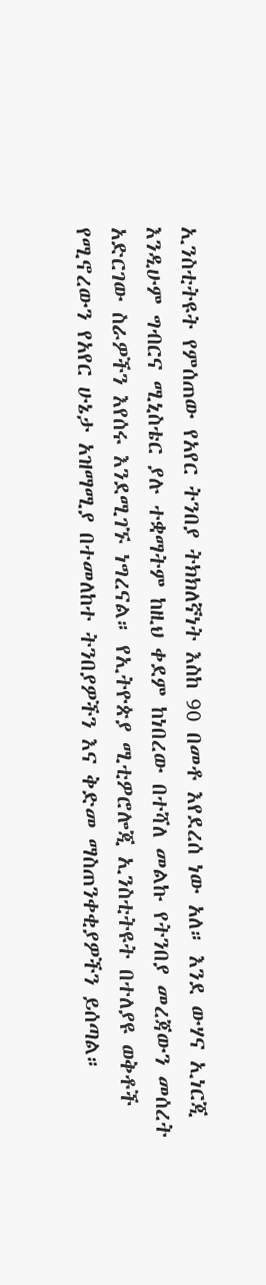ኢንስቲትዩት የምሰጠው የአየር ትንበያ ትክክለኛነት እስከ 90 በመቶ እየደረሰ ነው አለ። እንደ ውሃና ኢነርጂ እንዲሁም ግብርና ሚኒስቴር ያሉ ተቋማትም ከዚህ ቀደም ከነበረው በተሻለ መልኩ የትንበያ መረጃውን መሰረት አድርገው ስራዎችን እየሰሩ እንደሚገኙ ነግረናል። የኢትዮጵያ ሚቲዎሮሎጂ ኢንስቲትዩት በተለያዩ ወቅቶች የሚኖረውን የአየር ሁኔታ አዝማሚያ በተመለከተ ትንበያዎችን እና ቅድመ ማስጠንቀቂያዎችን ይሰጣል።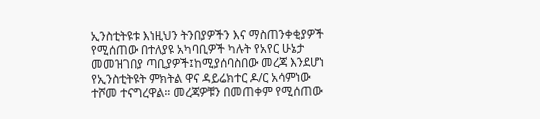ኢንስቲትዩቱ እነዚህን ትንበያዎችን እና ማስጠንቀቂያዎች የሚሰጠው በተለያዩ አካባቢዎች ካሉት የአየር ሁኔታ መመዝገበያ ጣቢያዎች፤ከሚያሰባስበው መረጃ እንደሆነ የኢንስቲትዩት ምክትል ዋና ዳይሬክተር ዶ/ር አሳምነው ተሾመ ተናግረዋል። መረጃዎቹን በመጠቀም የሚሰጠው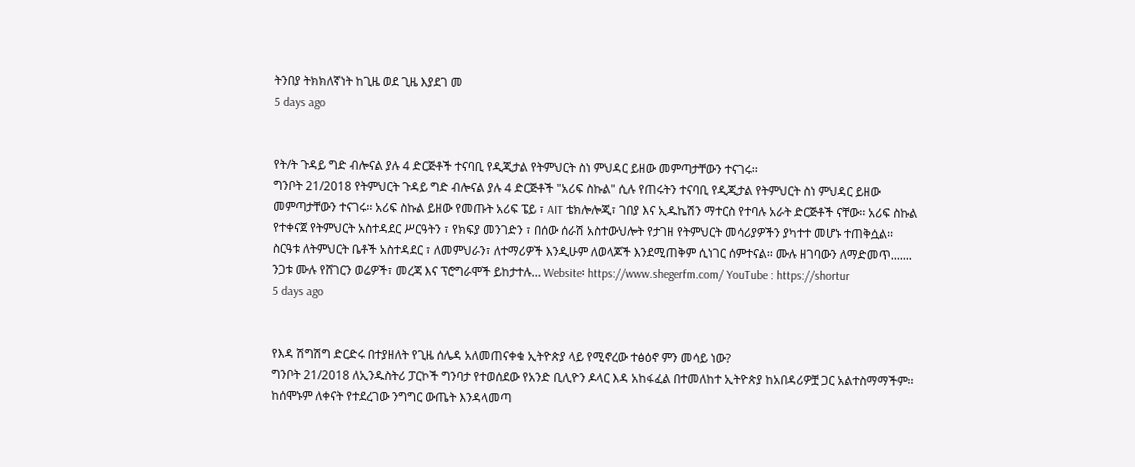ትንበያ ትክክለኛነት ከጊዜ ወደ ጊዜ እያደገ መ
5 days ago


የት/ት ጉዳይ ግድ ብሎናል ያሉ 4 ድርጅቶች ተናባቢ የዲጂታል የትምህርት ስነ ምህዳር ይዘው መምጣታቸውን ተናገሩ፡፡
ግንቦት 21/2018 የትምህርት ጉዳይ ግድ ብሎናል ያሉ 4 ድርጅቶች "አሪፍ ስኩል" ሲሉ የጠሩትን ተናባቢ የዲጂታል የትምህርት ስነ ምህዳር ይዘው መምጣታቸውን ተናገሩ፡፡ አሪፍ ስኩል ይዘው የመጡት አሪፍ ፔይ ፣ AIT ቴክሎሎጂ፣ ገበያ እና ኢዱኬሽን ማተርስ የተባሉ አራት ድርጅቶች ናቸው፡፡ አሪፍ ስኩል የተቀናጀ የትምህርት አስተዳደር ሥርዓትን ፣ የክፍያ መንገድን ፣ በሰው ሰራሽ አስተውህሎት የታገዘ የትምህርት መሳሪያዎችን ያካተተ መሆኑ ተጠቅሷል፡፡ ስርዓቱ ለትምህርት ቤቶች አስተዳደር ፣ ለመምህራን፣ ለተማሪዎች እንዲሁም ለወላጆች እንደሚጠቅም ሲነገር ሰምተናል፡፡ ሙሉ ዘገባውን ለማድመጥ....... ንጋቱ ሙሉ የሸገርን ወሬዎች፣ መረጃ እና ፕሮግራሞች ይከታተሉ… Website፡ https://www.shegerfm.com/ YouTube : https://shortur
5 days ago


የእዳ ሽግሽግ ድርድሩ በተያዘለት የጊዜ ሰሌዳ አለመጠናቀቁ ኢትዮጵያ ላይ የሚኖረው ተፅዕኖ ምን መሳይ ነው?
ግንቦት 21/2018 ለኢንዱስትሪ ፓርኮች ግንባታ የተወሰደው የአንድ ቢሊዮን ዶላር እዳ አከፋፈል በተመለከተ ኢትዮጵያ ከአበዳሪዎቿ ጋር አልተስማማችም፡፡ ከሰሞኑም ለቀናት የተደረገው ንግግር ውጤት እንዳላመጣ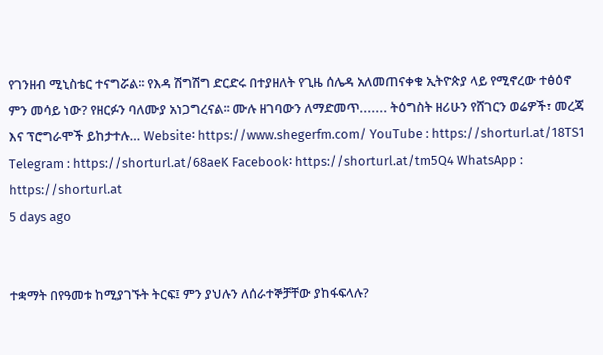የገንዘብ ሚኒስቴር ተናግሯል፡፡ የእዳ ሽግሽግ ድርድሩ በተያዘለት የጊዜ ሰሌዳ አለመጠናቀቁ ኢትዮጵያ ላይ የሚኖረው ተፅዕኖ ምን መሳይ ነው? የዘርፉን ባለሙያ አነጋግረናል፡፡ ሙሉ ዘገባውን ለማድመጥ....... ትዕግስት ዘሪሁን የሸገርን ወሬዎች፣ መረጃ እና ፕሮግራሞች ይከታተሉ… Website፡ https://www.shegerfm.com/ YouTube : https://shorturl.at/18TS1 Telegram : https://shorturl.at/68aeK Facebook፡ https://shorturl.at/tm5Q4 WhatsApp : https://shorturl.at
5 days ago


ተቋማት በየዓመቱ ከሚያገኙት ትርፍ፤ ምን ያህሉን ለሰራተኞቻቸው ያከፋፍላሉ?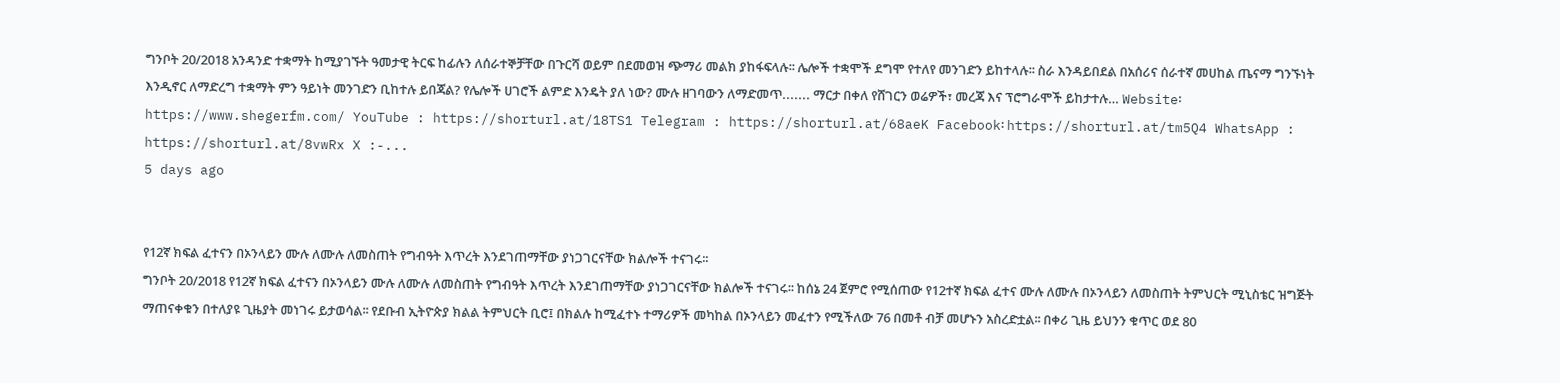ግንቦት 20/2018 አንዳንድ ተቋማት ከሚያገኙት ዓመታዊ ትርፍ ከፊሉን ለሰራተኞቻቸው በጉርሻ ወይም በደመወዝ ጭማሪ መልክ ያከፋፍላሉ፡፡ ሌሎች ተቋሞች ደግሞ የተለየ መንገድን ይከተላሉ፡፡ ስራ እንዳይበደል በአሰሪና ሰራተኛ መሀከል ጤናማ ግንኙነት እንዲኖር ለማድረግ ተቋማት ምን ዓይነት መንገድን ቢከተሉ ይበጃል? የሌሎች ሀገሮች ልምድ እንዴት ያለ ነው? ሙሉ ዘገባውን ለማድመጥ....... ማርታ በቀለ የሸገርን ወሬዎች፣ መረጃ እና ፕሮግራሞች ይከታተሉ… Website፡ https://www.shegerfm.com/ YouTube : https://shorturl.at/18TS1 Telegram : https://shorturl.at/68aeK Facebook፡ https://shorturl.at/tm5Q4 WhatsApp : https://shorturl.at/8vwRx X :-...
5 days ago


የ12ኛ ክፍል ፈተናን በኦንላይን ሙሉ ለሙሉ ለመስጠት የግብዓት እጥረት እንደገጠማቸው ያነጋገርናቸው ክልሎች ተናገሩ፡፡
ግንቦት 20/2018 የ12ኛ ክፍል ፈተናን በኦንላይን ሙሉ ለሙሉ ለመስጠት የግብዓት እጥረት እንደገጠማቸው ያነጋገርናቸው ክልሎች ተናገሩ፡፡ ከሰኔ 24 ጀምሮ የሚሰጠው የ12ተኛ ክፍል ፈተና ሙሉ ለሙሉ በኦንላይን ለመስጠት ትምህርት ሚኒስቴር ዝግጅት ማጠናቀቁን በተለያዩ ጊዜያት መነገሩ ይታወሳል፡፡ የደቡብ ኢትዮጵያ ክልል ትምህርት ቢሮ፤ በክልሉ ከሚፈተኑ ተማሪዎች መካከል በኦንላይን መፈተን የሚችለው 76 በመቶ ብቻ መሆኑን አስረድቷል፡፡ በቀሪ ጊዜ ይህንን ቁጥር ወደ 80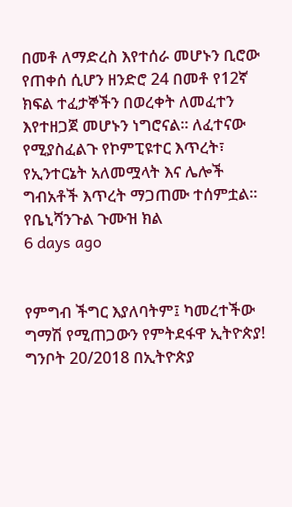በመቶ ለማድረስ እየተሰራ መሆኑን ቢሮው የጠቀሰ ሲሆን ዘንድሮ 24 በመቶ የ12ኛ ክፍል ተፈታኞችን በወረቀት ለመፈተን እየተዘጋጀ መሆኑን ነግሮናል፡፡ ለፈተናው የሚያስፈልጉ የኮምፒዩተር እጥረት፣ የኢንተርኔት አለመሟላት እና ሌሎች ግብአቶች እጥረት ማጋጠሙ ተሰምቷል፡፡ የቤኒሻንጉል ጉሙዝ ክል
6 days ago


የምግብ ችግር እያለባትም፤ ካመረተችው ግማሽ የሚጠጋውን የምትደፋዋ ኢትዮጵያ!
ግንቦት 20/2018 በኢትዮጵያ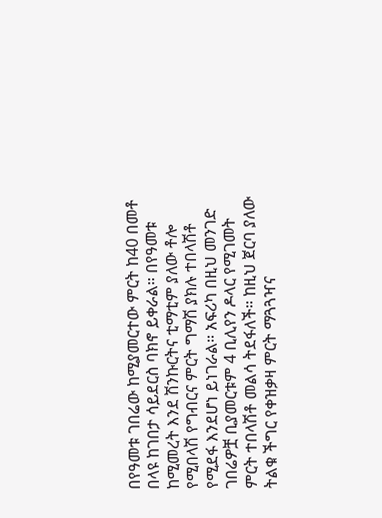በየዓመቱ ገበሬው ከሚያመርተው ምርት ከ40 በመቶ በላዩ ከገበታ ሳይደርስ ባክኖ ይቀራል። በየዓመቱ ከሚመረት እንደ ሽንኩርትና ቲማቲም ያለው ቶሎ የሚበላሽ የግብርና ምርት ግማሽ ያክሉ ተበላሽቶ የሚደፋ እንደሆነ ይነገራል። አፍሪካ በዚህ መንገድ ገበሬዎቿ ቢያመርቱም 4 ቢሊየን ዶላር የሚገመት ምርት ተበላሽቶ መልሳ ትደፋለች። ከዚህ ጀርባ ያለው ትልቁ ችግር የቀዝቃዛ ምርት ማጓጓዣና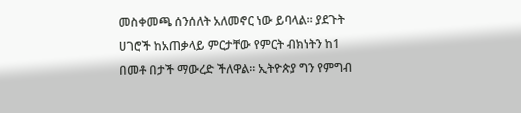መስቀመጫ ሰንሰለት አለመኖር ነው ይባላል። ያደጉት ሀገሮች ከአጠቃላይ ምርታቸው የምርት ብክነትን ከ1 በመቶ በታች ማውረድ ችለዋል። ኢትዮጵያ ግን የምግብ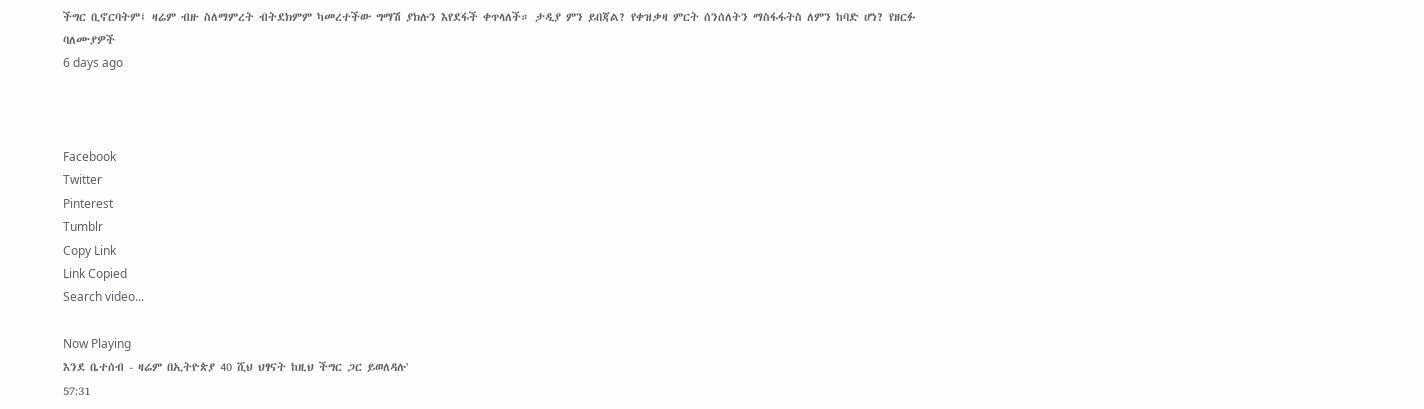ችግር ቢኖርባትም፤ ዛሬም ብዙ ስለማምረት ብትደክምም ካመረተችው ግማሽ ያክሉን እየደፋች ቀጥላለች። ታዲያ ምን ይበጃል? የቀዝቃዛ ምርት ሰንሰለትን ማስፋፋትስ ለምን ከባድ ሆነ? የዘርፉ ባለሙያዎች
6 days ago



Facebook
Twitter
Pinterest
Tumblr
Copy Link
Link Copied
Search video...

Now Playing
እንደ ቤተሰብ - ዛሬም በኢትዮጵያ 40 ሺህ ህፃናት ከዚህ ችግር ጋር ይወለዳሉ'
57:31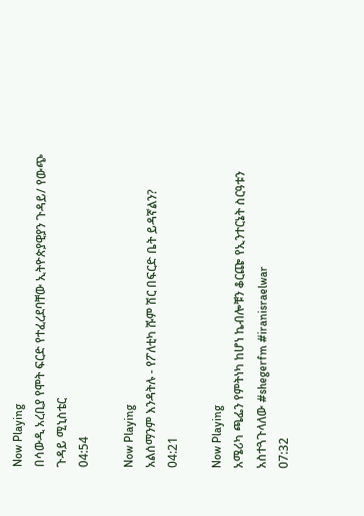Now Playing
በሳውዲ አረቢያ የሞት ፍርድ የተፈረደባቸው ኢትዮጵያዊያን ጉዳይ/ የውጭ ጉዳይ ሚኒስቴር
04:54

Now Playing
አልሰማንም እንዳትሉ - የፖለቲካ ሹም ሽር በፍርድ ቤት ይዳኛልን?
04:21

Now Playing
አሜሪካ ጫፌን የምትነካ ከሆነ ኬብሎቹን ቆርጬ የኢንተርኔት ስርዓቱን አስተጓጉላለው #shegerfm #iranisraelwar
07:32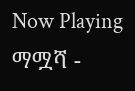Now Playing
ማሟሻ -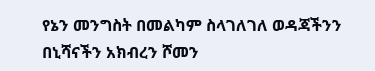የኔን መንግስት በመልካም ስላገለገለ ወዳጃችንን በኒሻናችን አክብረን ሾመን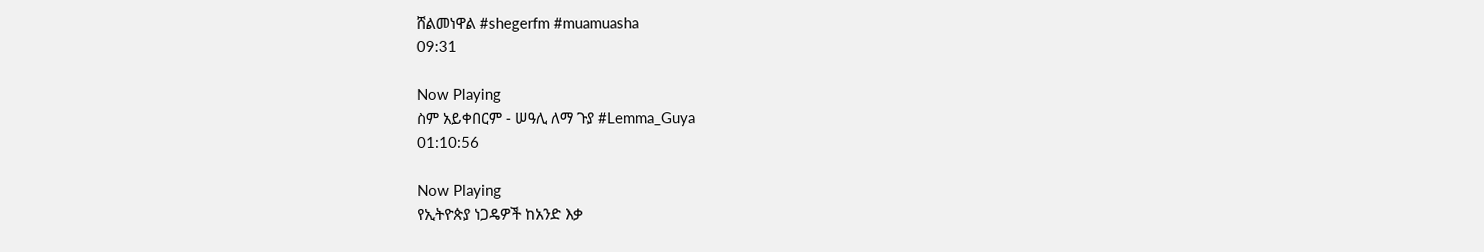ሸልመነዋል #shegerfm #muamuasha
09:31

Now Playing
ስም አይቀበርም - ሠዓሊ ለማ ጉያ #Lemma_Guya
01:10:56

Now Playing
የኢትዮጵያ ነጋዴዎች ከአንድ እቃ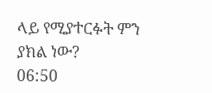ላይ የሚያተርፉት ምን ያክል ነው?
06:50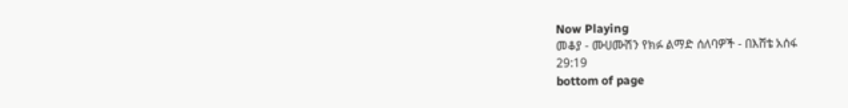Now Playing
መቆያ - ሙሀሙሽን የክፉ ልማድ ሰለባዎች - በእሸቴ አሰፋ
29:19
bottom of page